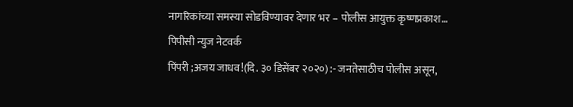नागरिकांच्या समस्या सोडविण्यावर देणार भर – पोलीस आयुक्त कृष्णप्रकाश…
पिपीसी न्युज नेटवर्क
पिंपरी ;अजय जाधव!(दि. ३० डिसेंबर २०२०) :- जनतेसाठीच पोलीस असून,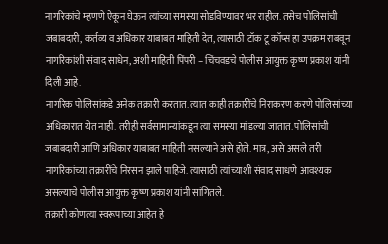नागरिकांचे म्हणणे ऐकून घेऊन त्यांच्या समस्या सोडविण्यावर भर राहील. तसेच पोलिसांची जबाबदारी, कर्तव्य व अधिकार याबाबत माहिती देत, त्यासाठी टॉक टू कॉप्स हा उपक्रम राबवून नागरिकांशी संवाद साधेन, अशी माहिती पिंपरी – चिंचवडचे पोलीस आयुक्त कृष्ण प्रकाश यांनी दिली आहे.
नागरिक पोलिसांकडे अनेक तक्रारी करतात. त्यात काही तक्रारींचे निराकरण करणे पोलिसांच्या अधिकारात येत नाही. तरीही सर्वसामान्यांकडून त्या समस्या मांडल्या जातात. पोलिसांची जबाबदारी आणि अधिकार याबाबत माहिती नसल्याने असे होते. मात्र, असे असले तरी नागरिकांच्या तक्रारींचे निरसन झाले पाहिजे. त्यासाठी त्यांच्याशी संवाद साधणे आवश्यक असल्याचे पोलीस आयुक्त कृष्ण प्रकाश यांनी सांगितले.
तक्रारी कोणत्या स्वरूपाच्या आहेत हे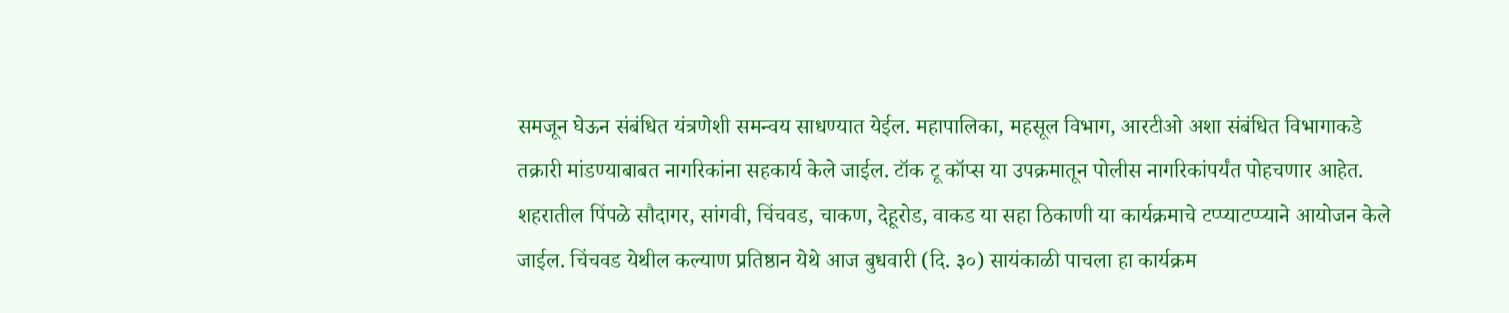समजून घेऊन संबंधित यंत्रणेशी समन्वय साधण्यात येईल. महापालिका, महसूल विभाग, आरटीओ अशा संबंधित विभागाकडे तक्रारी मांडण्याबाबत नागरिकांना सहकार्य केले जाईल. टॉक टू कॉप्स या उपक्रमातून पोलीस नागरिकांपर्यंत पोहचणार आहेत. शहरातील पिंपळे सौदागर, सांगवी, चिंचवड, चाकण, देहूरोड, वाकड या सहा ठिकाणी या कार्यक्रमाचे टप्प्याटप्प्याने आयोजन केले जाईल. चिंचवड येथील कल्याण प्रतिष्ठान येथे आज बुधवारी (दि. ३०) सायंकाळी पाचला हा कार्यक्रम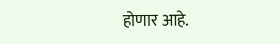होणार आहे.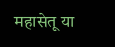महासेतू या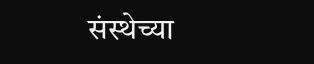संस्थेच्या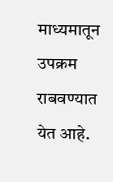माध्यमातून उपक्रम राबवण्यात येत आहे.